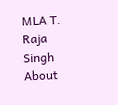MLA T. Raja Singh About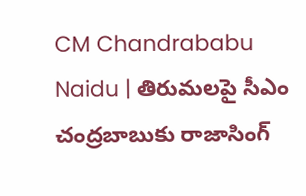CM Chandrababu Naidu | తిరుమలపై సీఎం చంద్రబాబుకు రాజాసింగ్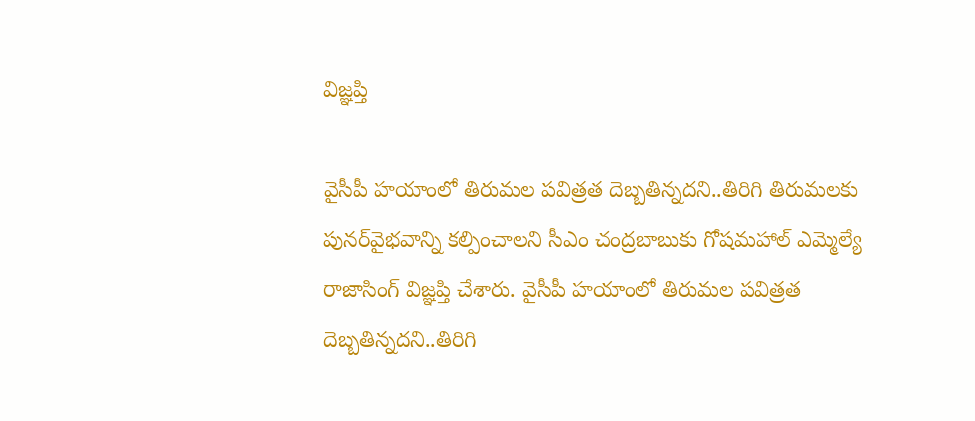విజ్ఞప్తి

వైసీపీ హయాంలో తిరుమల పవిత్రత దెబ్బతిన్నదని..తిరిగి తిరుమలకు పునర్‌వైభవాన్ని కల్పించాలని సీఎం చంద్రబాబుకు గోషమహాల్ ఎమ్మెల్యే రాజాసింగ్ విజ్ఞప్తి చేశారు. వైసీపీ హయాంలో తిరుమల పవిత్రత దెబ్బతిన్నదని..తిరిగి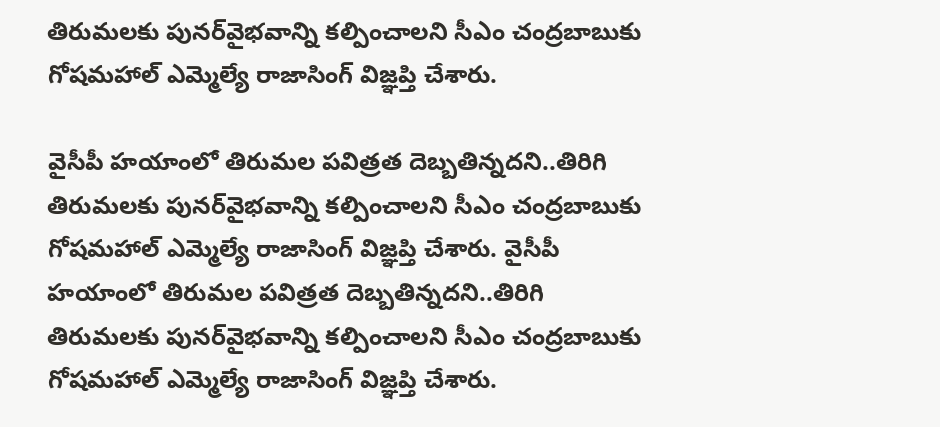తిరుమలకు పునర్‌వైభవాన్ని కల్పించాలని సీఎం చంద్రబాబుకు గోషమహాల్ ఎమ్మెల్యే రాజాసింగ్ విజ్ఞప్తి చేశారు.

వైసీపీ హయాంలో తిరుమల పవిత్రత దెబ్బతిన్నదని..తిరిగి తిరుమలకు పునర్‌వైభవాన్ని కల్పించాలని సీఎం చంద్రబాబుకు గోషమహాల్ ఎమ్మెల్యే రాజాసింగ్ విజ్ఞప్తి చేశారు. వైసీపీ హయాంలో తిరుమల పవిత్రత దెబ్బతిన్నదని..తిరిగి తిరుమలకు పునర్‌వైభవాన్ని కల్పించాలని సీఎం చంద్రబాబుకు గోషమహాల్ ఎమ్మెల్యే రాజాసింగ్ విజ్ఞప్తి చేశారు.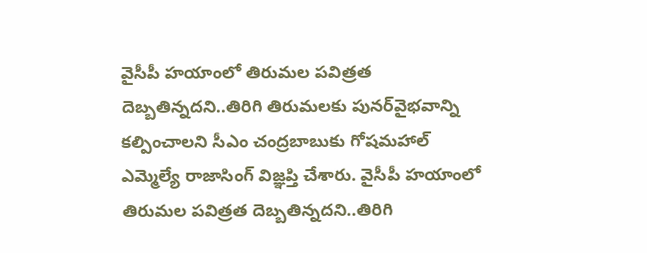వైసీపీ హయాంలో తిరుమల పవిత్రత దెబ్బతిన్నదని..తిరిగి తిరుమలకు పునర్‌వైభవాన్ని కల్పించాలని సీఎం చంద్రబాబుకు గోషమహాల్ ఎమ్మెల్యే రాజాసింగ్ విజ్ఞప్తి చేశారు. వైసీపీ హయాంలో తిరుమల పవిత్రత దెబ్బతిన్నదని..తిరిగి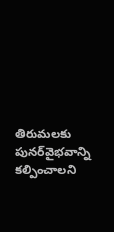తిరుమలకు పునర్‌వైభవాన్ని కల్పించాలని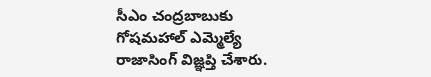సీఎం చంద్రబాబుకు గోషమహాల్ ఎమ్మెల్యే రాజాసింగ్ విజ్ఞప్తి చేశారు.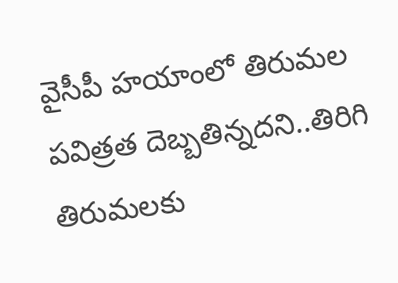వైసీపీ హయాంలో తిరుమల పవిత్రత దెబ్బతిన్నదని..తిరిగి తిరుమలకు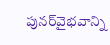పునర్‌వైభవాన్ని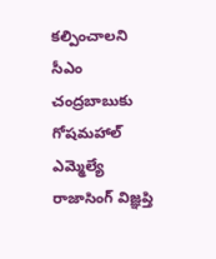కల్పించాలని సీఎం చంద్రబాబుకు గోషమహాల్ ఎమ్మెల్యే రాజాసింగ్ విజ్ఞప్తి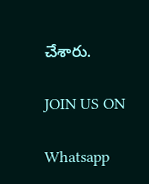చేశారు.

JOIN US ON

Whatsapp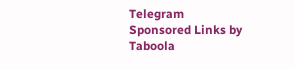Telegram
Sponsored Links by Taboola